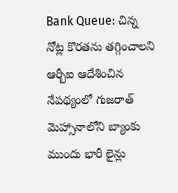Bank Queue: చిన్న నోట్ల కొరతను తగ్గించాలని ఆర్బీఐ ఆదేశించిన నేపథ్యంలో గుజరాత్ మెహ్సానాలోని బ్యాంకు ముందు భారీ లైన్లు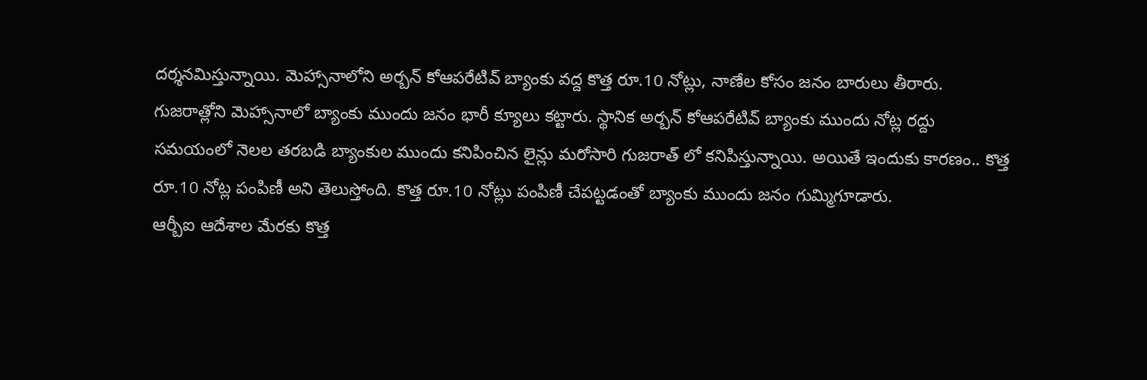దర్శనమిస్తున్నాయి. మెహ్సానాలోని అర్బన్ కోఆపరేటివ్ బ్యాంకు వద్ద కొత్త రూ.10 నోట్లు, నాణేల కోసం జనం బారులు తీరారు.
గుజరాత్లోని మెహ్సానాలో బ్యాంకు ముందు జనం భారీ క్యూలు కట్టారు. స్థానిక అర్బన్ కోఆపరేటివ్ బ్యాంకు ముందు నోట్ల రద్దు సమయంలో నెలల తరబడి బ్యాంకుల ముందు కనిపించిన లైన్లు మరోసారి గుజరాత్ లో కనిపిస్తున్నాయి. అయితే ఇందుకు కారణం.. కొత్త రూ.10 నోట్ల పంపిణీ అని తెలుస్తోంది. కొత్త రూ.10 నోట్లు పంపిణీ చేపట్టడంతో బ్యాంకు ముందు జనం గుమ్మిగూడారు.
ఆర్బీఐ ఆదేశాల మేరకు కొత్త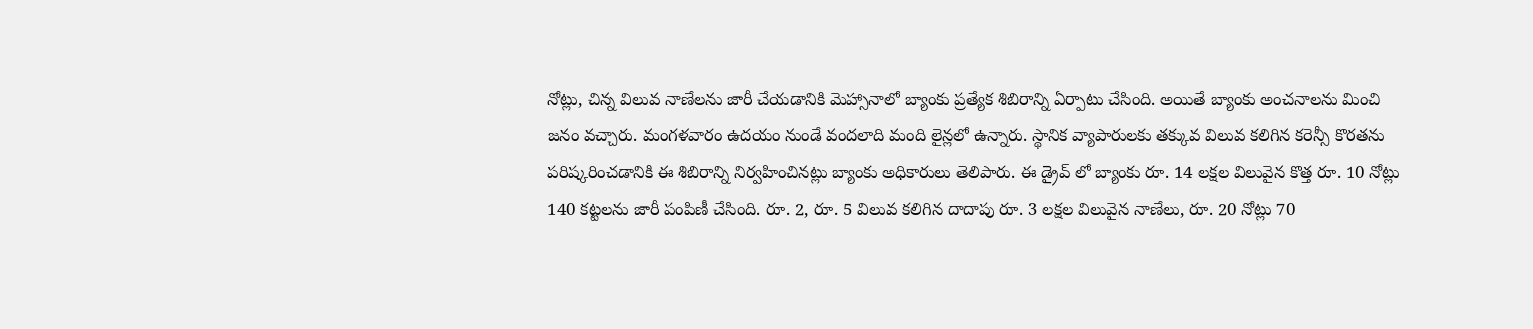నోట్లు, చిన్న విలువ నాణేలను జారీ చేయడానికి మెహ్సానాలో బ్యాంకు ప్రత్యేక శిబిరాన్ని ఏర్పాటు చేసింది. అయితే బ్యాంకు అంచనాలను మించి జనం వచ్చారు. మంగళవారం ఉదయం నుండే వందలాది మంది లైన్లలో ఉన్నారు. స్థానిక వ్యాపారులకు తక్కువ విలువ కలిగిన కరెన్సీ కొరతను పరిష్కరించడానికి ఈ శిబిరాన్ని నిర్వహించినట్లు బ్యాంకు అధికారులు తెలిపారు. ఈ డ్రైవ్ లో బ్యాంకు రూ. 14 లక్షల విలువైన కొత్త రూ. 10 నోట్లు 140 కట్టలను జారీ పంపిణీ చేసింది. రూ. 2, రూ. 5 విలువ కలిగిన దాదాపు రూ. 3 లక్షల విలువైన నాణేలు, రూ. 20 నోట్లు 70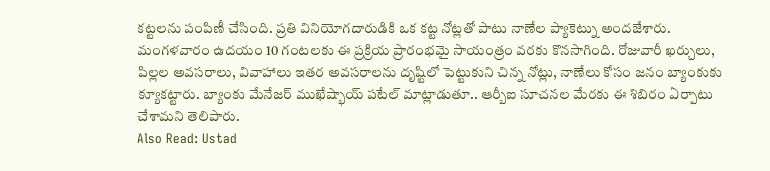కట్టలను పంపిణీ చేసింది. ప్రతి వినియోగదారుడికి ఒక కట్ట నోట్లతో పాటు నాణేల ప్యాకెట్ను అందజేశారు.
మంగళవారం ఉదయం 10 గంటలకు ఈ ప్రక్రియ ప్రారంభమై సాయంత్రం వరకు కొనసాగింది. రోజువారీ ఖర్చులు, పిల్లల అవసరాలు, వివాహాలు ఇతర అవసరాలను దృష్టిలో పెట్టుకుని చిన్న నోట్లు, నాణేలు కోసం జనం బ్యాంకుకు క్యూకట్టారు. బ్యాంకు మేనేజర్ ముఖేష్భాయ్ పటేల్ మాట్లాడుతూ.. ఆర్బీఐ సూచనల మేరకు ఈ శిబిరం ఏర్పాటు చేశామని తెలిపారు.
Also Read: Ustad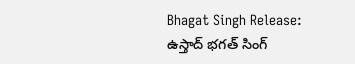Bhagat Singh Release: ఉస్తాద్ భగత్ సింగ్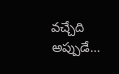వచ్చేది అప్పుడే…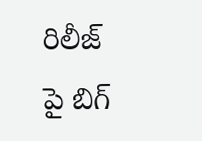రిలీజ్ పై బిగ్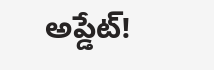అప్డేట్!